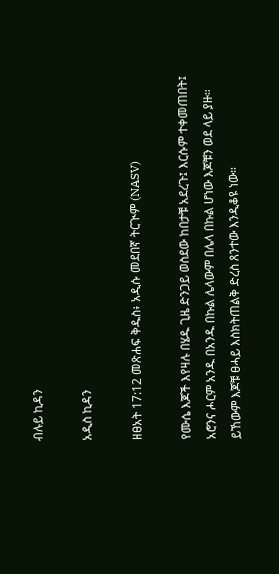ብሉይ ኪዳን

አዲስ ኪዳን

ዘፀአት 17:12 መጽሐፍ ቅዱስ፥ አዲሱ መደበኛ ትርጒም (NASV)

የሙሴ እጆች እየዛሉ በሄዱ ጊዜ ድንጋይ ወስደው ከበታቹ አደረጉ፤ እርሱም ተቀመጠበት፤ አሮንና ሖርም አንዱ በአንዱ በኩል ሌላውም በሌላ በኩል ሆነው እጆቹን ወደ ላይ ያዙ። ይኸውም እጆቹ ፀሓይ እስክትጠልቅ ድረስ ጸንተው እንዲቆዩ ነው።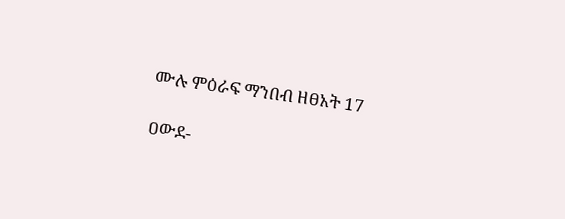ሙሉ ምዕራፍ ማንበብ ዘፀአት 17

ዐውደ-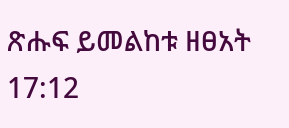ጽሑፍ ይመልከቱ ዘፀአት 17:12